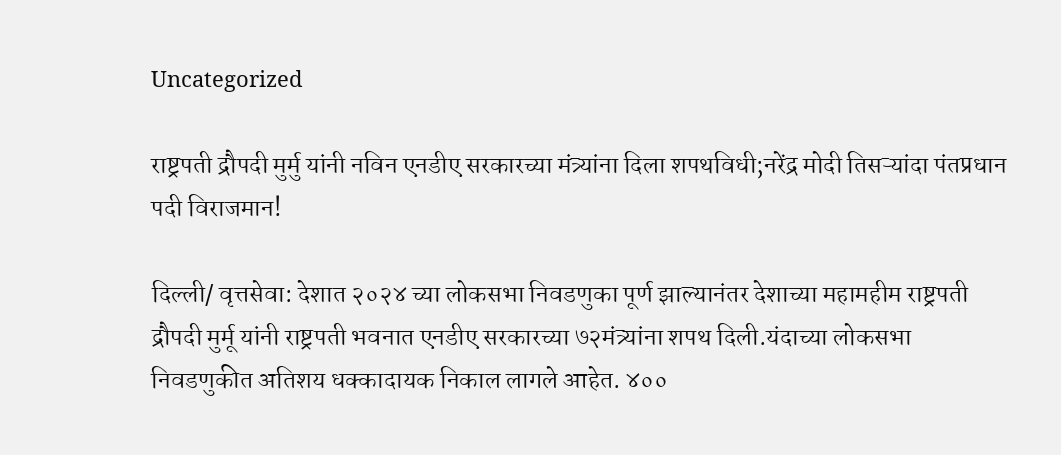Uncategorized

राष्ट्रपती द्रौपदी मुर्मु यांनी नविन एनडीए सरकारच्या मंत्र्यांना दिला शपथविधी;नरेंद्र मोदी तिसऱ्यांदा पंतप्रधान पदी विराजमान!

दिल्ली/ वृत्तसेवा: देशात २०२४ च्या लोकसभा निवडणुका पूर्ण झाल्यानंतर देशाच्या महामहीम राष्ट्रपती द्रौपदी मुर्मू यांनी राष्ट्रपती भवनात एनडीए सरकारच्या ७२मंत्र्यांना शपथ दिली.यंदाच्या लोकसभा निवडणुकीत अतिशय धक्कादायक निकाल लागले आहेत. ४००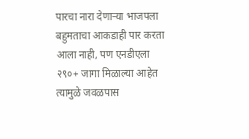पारचा नारा देणाऱ्या भाजपला बहुमताचा आकडाही पार करता आला नाही, पण एनडीएला २९०+ जागा मिळाल्या आहेत त्यामुळे जवळपास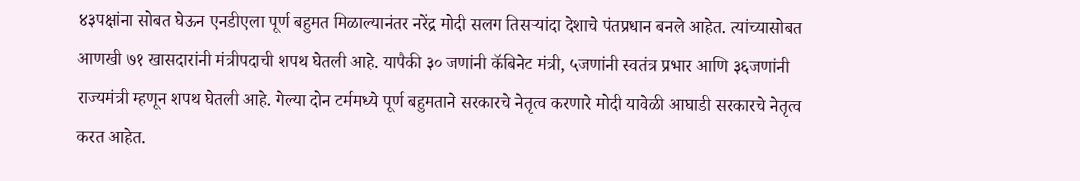४३पक्षांना सोबत घेऊन एनडीएला पूर्ण बहुमत मिळाल्यानंतर नरेंद्र मोदी सलग तिसऱ्यांदा देशाचे पंतप्रधान बनले आहेत. त्यांच्यासोबत आणखी ७१ खासदारांनी मंत्रीपदाची शपथ घेतली आहे. यापैकी ३० जणांनी कॅबिनेट मंत्री, ५जणांनी स्वतंत्र प्रभार आणि ३६जणांनी राज्यमंत्री म्हणून शपथ घेतली आहे. गेल्या दोन टर्ममध्ये पूर्ण बहुमताने सरकारचे नेतृत्व करणारे मोदी यावेळी आघाडी सरकारचे नेतृत्व करत आहेत.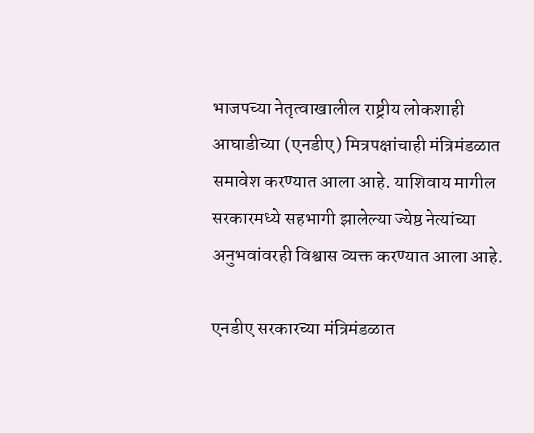भाजपच्या नेतृत्वाखालील राष्ट्रीय लोकशाही आघाडीच्या (एनडीए) मित्रपक्षांचाही मंत्रिमंडळात समावेश करण्यात आला आहे. याशिवाय मागील सरकारमध्ये सहभागी झालेल्या ज्येष्ठ नेत्यांच्या अनुभवांवरही विश्वास व्यक्त करण्यात आला आहे.

एनडीए सरकारच्या मंत्रिमंडळात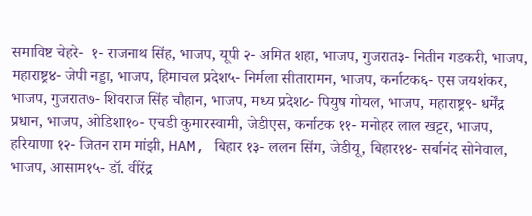समाविष्ट चेहरे-  १- राजनाथ सिंह, भाजप, यूपी २- अमित शहा, भाजप, गुजरात३- नितीन गडकरी, भाजप, महाराष्ट्र४- जेपी नड्डा, भाजप, हिमाचल प्रदेश५- निर्मला सीतारामन, भाजप, कर्नाटक६- एस जयशंकर, भाजप, गुजरात७- शिवराज सिंह चौहान, भाजप, मध्य प्रदेश८- पियुष गोयल, भाजप, महाराष्ट्र९- धर्मेंद्र प्रधान, भाजप, ओडिशा१०- एचडी कुमारस्वामी, जेडीएस, कर्नाटक ११- मनोहर लाल खट्टर, भाजप, हरियाणा १२- जितन राम मांझी, HAM, बिहार १३- ललन सिंग, जेडीयू, बिहार१४- सर्बानंद सोनेवाल, भाजप, आसाम१५- डॉ. वीरेंद्र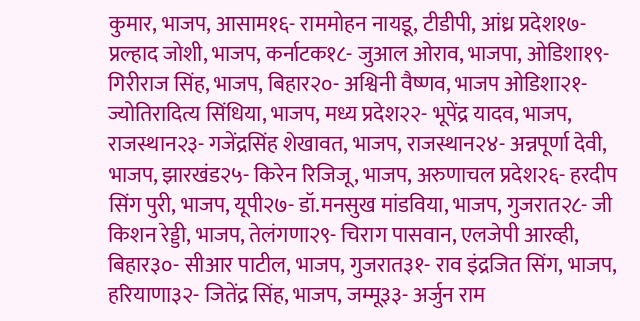कुमार, भाजप, आसाम१६- राममोहन नायडू, टीडीपी, आंध्र प्रदेश१७- प्रल्हाद जोशी, भाजप, कर्नाटक१८- जुआल ओराव, भाजपा, ओडिशा१९- गिरीराज सिंह, भाजप, बिहार२०- अश्विनी वैष्णव, भाजप ओडिशा२१- ज्योतिरादित्य सिंधिया, भाजप, मध्य प्रदेश२२- भूपेंद्र यादव, भाजप, राजस्थान२३- गजेंद्रसिंह शेखावत, भाजप, राजस्थान२४- अन्नपूर्णा देवी, भाजप, झारखंड२५- किरेन रिजिजू, भाजप, अरुणाचल प्रदेश२६- हरदीप सिंग पुरी, भाजप, यूपी२७- डॉ.मनसुख मांडविया, भाजप, गुजरात२८- जी किशन रेड्डी, भाजप, तेलंगणा२९- चिराग पासवान, एलजेपी आरव्ही, बिहार३०- सीआर पाटील, भाजप, गुजरात३१- राव इंद्रजित सिंग, भाजप, हरियाणा३२- जितेंद्र सिंह, भाजप, जम्मू३३- अर्जुन राम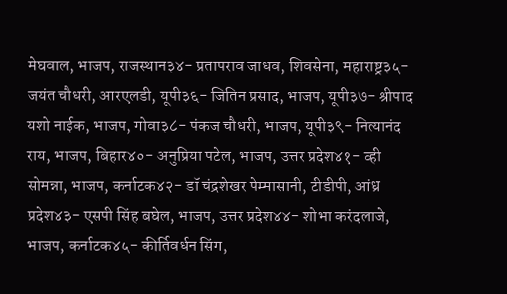मेघवाल, भाजप, राजस्थान३४- प्रतापराव जाधव, शिवसेना, महाराष्ट्र३५- जयंत चौधरी, आरएलडी, यूपी३६- जितिन प्रसाद, भाजप, यूपी३७- श्रीपाद यशो नाईक, भाजप, गोवा३८- पंकज चौधरी, भाजप, यूपी३९- नित्यानंद राय, भाजप, बिहार४०- अनुप्रिया पटेल, भाजप, उत्तर प्रदेश४१- व्ही सोमन्ना, भाजप, कर्नाटक४२- डॉ चंद्रशेखर पेम्मासानी, टीडीपी, आंध्र प्रदेश४३- एसपी सिंह बघेल, भाजप, उत्तर प्रदेश४४- शोभा करंदलाजे, भाजप, कर्नाटक४५- कीर्तिवर्धन सिंग,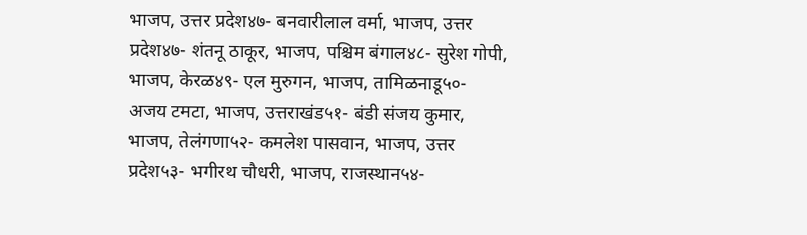भाजप, उत्तर प्रदेश४७- बनवारीलाल वर्मा, भाजप, उत्तर प्रदेश४७- शंतनू ठाकूर, भाजप, पश्चिम बंगाल४८- सुरेश गोपी, भाजप, केरळ४९- एल मुरुगन, भाजप, तामिळनाडू५०- अजय टमटा, भाजप, उत्तराखंड५१- बंडी संजय कुमार, भाजप, तेलंगणा५२- कमलेश पासवान, भाजप, उत्तर प्रदेश५३- भगीरथ चौधरी, भाजप, राजस्थान५४-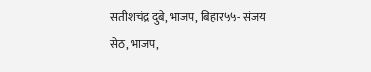सतीशचंद्र दुबे, भाजप, बिहार५५- संजय सेठ, भाजप,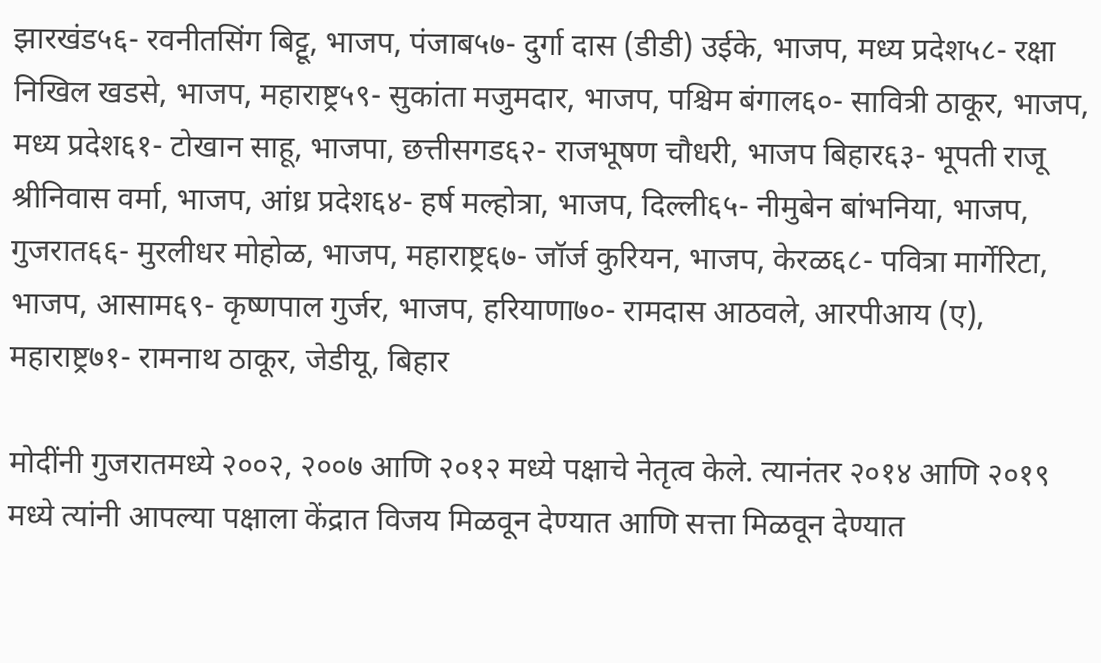झारखंड५६- रवनीतसिंग बिट्टू, भाजप, पंजाब५७- दुर्गा दास (डीडी) उईके, भाजप, मध्य प्रदेश५८- रक्षा निखिल खडसे, भाजप, महाराष्ट्र५९- सुकांता मजुमदार, भाजप, पश्चिम बंगाल६०- सावित्री ठाकूर, भाजप, मध्य प्रदेश६१- टोखान साहू, भाजपा, छत्तीसगड६२- राजभूषण चौधरी, भाजप बिहार६३- भूपती राजू श्रीनिवास वर्मा, भाजप, आंध्र प्रदेश६४- हर्ष मल्होत्रा, भाजप, दिल्ली६५- नीमुबेन बांभनिया, भाजप, गुजरात६६- मुरलीधर मोहोळ, भाजप, महाराष्ट्र६७- जॉर्ज कुरियन, भाजप, केरळ६८- पवित्रा मार्गेरिटा, भाजप, आसाम६९- कृष्णपाल गुर्जर, भाजप, हरियाणा७०- रामदास आठवले, आरपीआय (ए), महाराष्ट्र७१- रामनाथ ठाकूर, जेडीयू, बिहार

मोदींनी गुजरातमध्ये २००२, २००७ आणि २०१२ मध्ये पक्षाचे नेतृत्व केले. त्यानंतर २०१४ आणि २०१९ मध्ये त्यांनी आपल्या पक्षाला केंद्रात विजय मिळवून देण्यात आणि सत्ता मिळवून देण्यात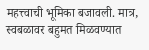महत्त्वाची भूमिका बजावली. मात्र, स्वबळावर बहुमत मिळवण्यात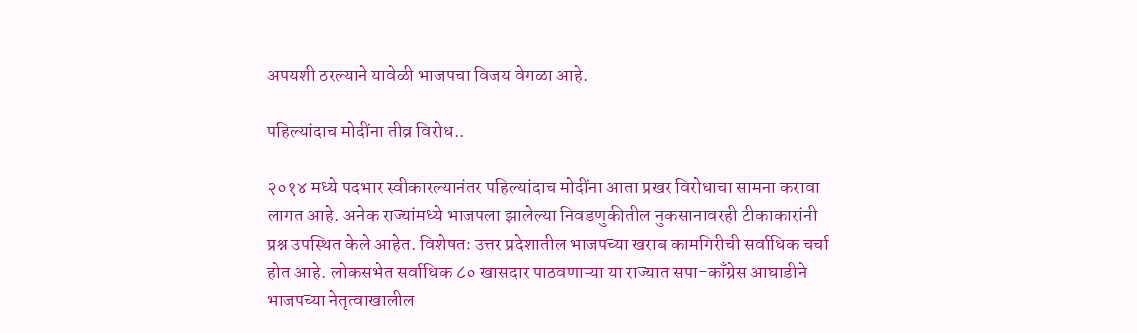अपयशी ठरल्याने यावेळी भाजपचा विजय वेगळा आहे.

पहिल्यांदाच मोदींना तीव्र विरोध..

२०१४ मध्ये पदभार स्वीकारल्यानंतर पहिल्यांदाच मोदींना आता प्रखर विरोधाचा सामना करावा लागत आहे. अनेक राज्यांमध्ये भाजपला झालेल्या निवडणुकीतील नुकसानावरही टीकाकारांनी प्रश्न उपस्थित केले आहेत. विशेषतः उत्तर प्रदेशातील भाजपच्या खराब कामगिरीची सर्वाधिक चर्चा होत आहे. लोकसभेत सर्वाधिक ८० खासदार पाठवणाऱ्या या राज्यात सपा-काँग्रेस आघाडीने भाजपच्या नेतृत्वाखालील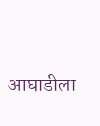आघाडीला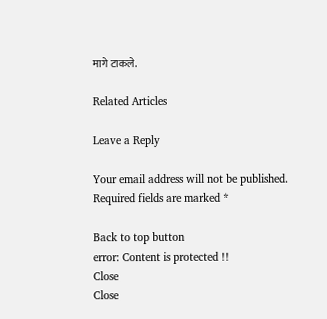मागे टाकले.

Related Articles

Leave a Reply

Your email address will not be published. Required fields are marked *

Back to top button
error: Content is protected !!
Close
Close